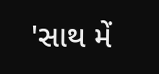'સાથ મેં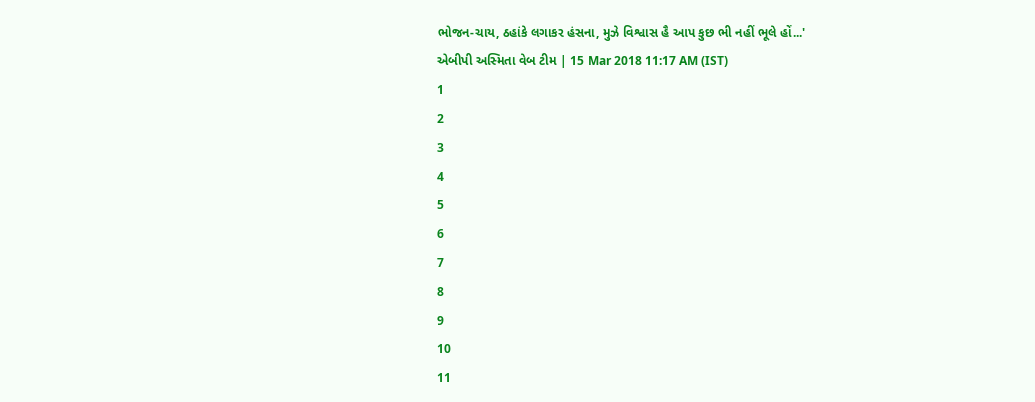ભોજન-ચાય, ઠહાંકે લગાકર હંસના, મુઝે વિશ્વાસ હૈ આપ કુછ ભી નહીં ભૂલે હોં...'
એબીપી અસ્મિતા વેબ ટીમ | 15 Mar 2018 11:17 AM (IST)
1
2
3
4
5
6
7
8
9
10
11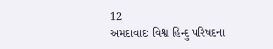12
અમદાવાદઃ વિશ્વ હિન્દુ પરિષદના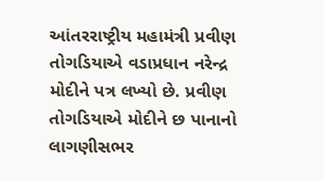આંતરરાષ્ટ્રીય મહામંત્રી પ્રવીણ તોગડિયાએ વડાપ્રધાન નરેન્દ્ર મોદીને પત્ર લખ્યો છે. પ્રવીણ તોગડિયાએ મોદીને છ પાનાનો લાગણીસભર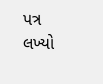પત્ર લખ્યો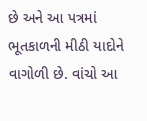છે અને આ પત્રમાં ભૂતકાળની મીઠી યાદોને વાગોળી છે. વાંચો આ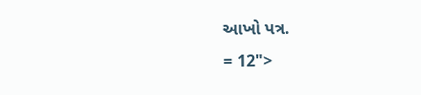આખો પત્ર.
= 12">